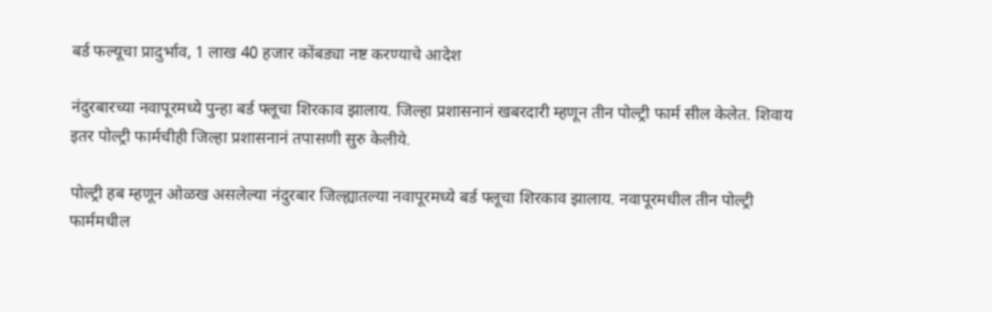बर्ड फल्यूचा प्रादुर्भाव, 1 लाख 40 हजार कोंबड्या नष्ट करण्याचे आदेश

नंदुरबारच्या नवापूरमध्ये पुन्हा बर्ड फ्लूचा शिरकाव झालाय. जिल्हा प्रशासनानं खबरदारी म्हणून तीन पोल्ट्री फार्म सील केलेत. शिवाय इतर पोल्ट्री फार्मचीही जिल्हा प्रशासनानं तपासणी सुरु केलीये.

पोल्ट्री हब म्हणून ओळख असलेल्या नंदुरबार जिल्ह्यातल्या नवापूरमध्ये बर्ड फ्लूचा शिरकाव झालाय. नवापूरमधील तीन पोल्ट्री फार्ममधील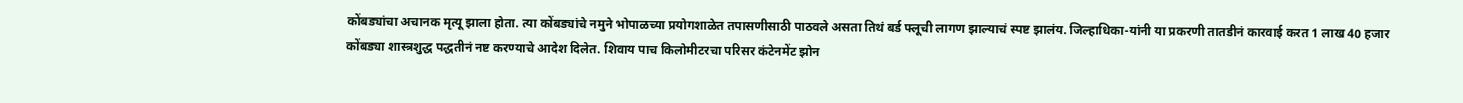कोंबड्यांचा अचानक मृत्यू झाला होता. त्या कोंबड्यांचे नमुने भोपाळच्या प्रयोगशाळेत तपासणीसाठी पाठवले असता तिथं बर्ड फ्लूची लागण झाल्याचं स्पष्ट झालंय. जिल्हाधिका-यांनी या प्रकरणी तातडीनं कारवाई करत 1 लाख 40 हजार कोंबड्या शास्त्रशुद्ध पद्धतीनं नष्ट करण्याचे आदेश दिलेत. शिवाय पाच किलोमीटरचा परिसर कंटेनमेंट झोन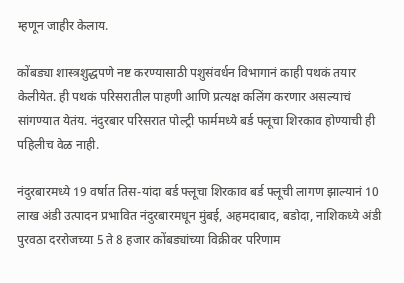म्हणून जाहीर केलाय.

कोंबड्या शास्त्रशुद्धपणे नष्ट करण्यासाठी पशुसंवर्धन विभागानं काही पथकं तयार केलीयेत. ही पथकं परिसरातील पाहणी आणि प्रत्यक्ष कलिंग करणार असल्याचं सांगण्यात येतंय. नंदुरबार परिसरात पोल्ट्री फार्ममध्ये बर्ड फ्लूचा शिरकाव होण्याची ही पहिलीच वेळ नाही.

नंदुरबारमध्ये 19 वर्षात तिस-यांदा बर्ड फ्लूचा शिरकाव बर्ड फ्लूची लागण झाल्यानं 10 लाख अंडी उत्पादन प्रभावित नंदुरबारमधून मुंबई, अहमदाबाद, बडोदा, नाशिकध्ये अंडी पुरवठा दररोजच्या 5 ते 8 हजार कोंबड्यांच्या विक्रीवर परिणाम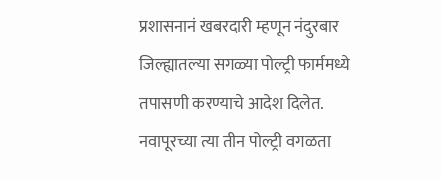प्रशासनानं खबरदारी म्हणून नंदुरबार जिल्ह्यातल्या सगळ्या पोल्ट्री फार्ममध्ये तपासणी करण्याचे आदेश दिलेत. नवापूरच्या त्या तीन पोल्ट्री वगळता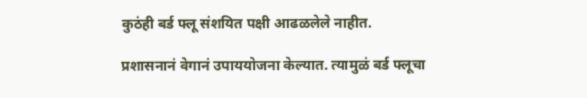कुठंही बर्ड फ्लू संशयित पक्षी आढळलेले नाहीत.

प्रशासनानं वेगानं उपाययोजना केल्यात. त्यामुळं बर्ड फ्लूचा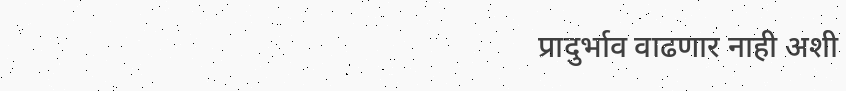प्रादुर्भाव वाढणार नाही अशी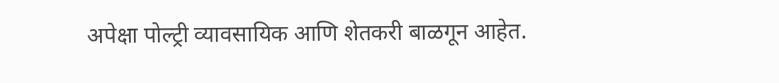अपेक्षा पोल्ट्री व्यावसायिक आणि शेतकरी बाळगून आहेत.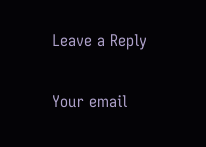Leave a Reply

Your email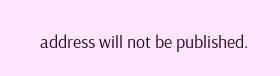address will not be published.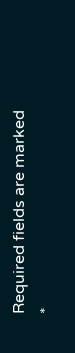Required fields are marked *